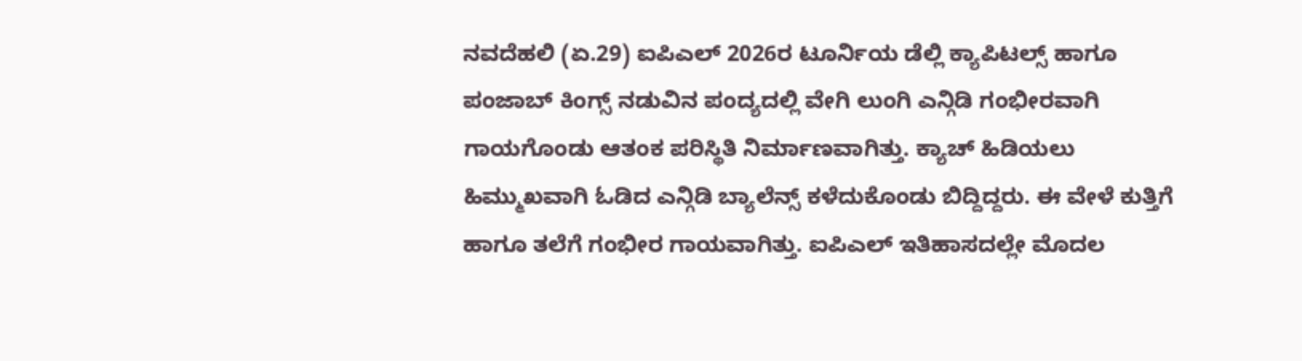ನವದೆಹಲಿ (ಏ.29) ಐಪಿಎಲ್ 2026ರ ಟೂರ್ನಿಯ ಡೆಲ್ಲಿ ಕ್ಯಾಪಿಟಲ್ಸ್ ಹಾಗೂ ಪಂಜಾಬ್ ಕಿಂಗ್ಸ್ ನಡುವಿನ ಪಂದ್ಯದಲ್ಲಿ ವೇಗಿ ಲುಂಗಿ ಎನ್ಗಿಡಿ ಗಂಭೀರವಾಗಿ ಗಾಯಗೊಂಡು ಆತಂಕ ಪರಿಸ್ಥಿತಿ ನಿರ್ಮಾಣವಾಗಿತ್ತು. ಕ್ಯಾಚ್ ಹಿಡಿಯಲು ಹಿಮ್ಮುಖವಾಗಿ ಓಡಿದ ಎನ್ಗಿಡಿ ಬ್ಯಾಲೆನ್ಸ್ ಕಳೆದುಕೊಂಡು ಬಿದ್ದಿದ್ದರು. ಈ ವೇಳೆ ಕುತ್ತಿಗೆ ಹಾಗೂ ತಲೆಗೆ ಗಂಭೀರ ಗಾಯವಾಗಿತ್ತು. ಐಪಿಎಲ್ ಇತಿಹಾಸದಲ್ಲೇ ಮೊದಲ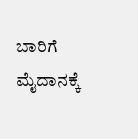ಬಾರಿಗೆ ಮೈದಾನಕ್ಕೆ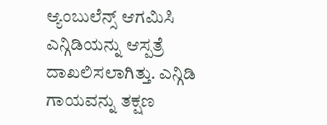ಆ್ಯಂಬುಲೆನ್ಸ್ ಆಗಮಿಸಿ ಎನ್ಗಿಡಿಯನ್ನು ಆಸ್ಪತ್ರೆ ದಾಖಲಿಸಲಾಗಿತ್ತು. ಎನ್ಗಿಡಿ ಗಾಯವನ್ನು ತಕ್ಷಣ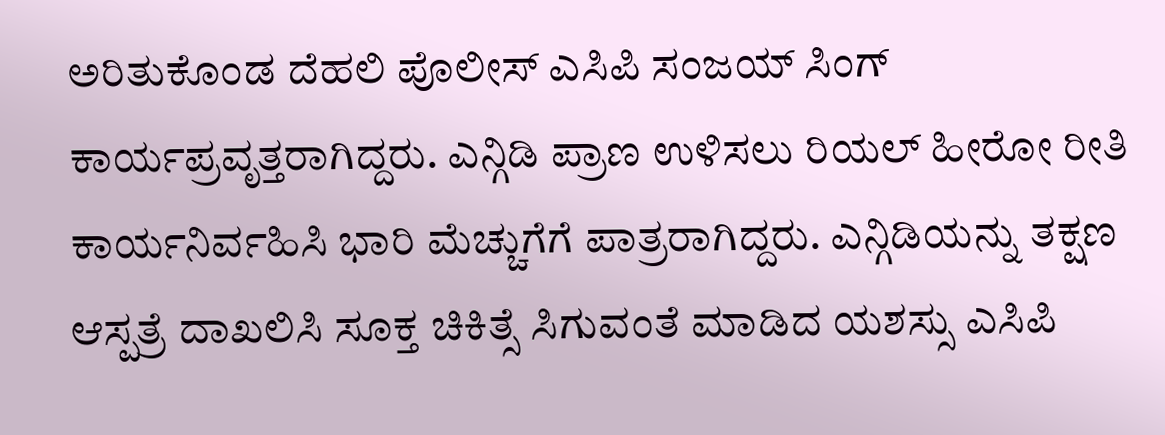ಅರಿತುಕೊಂಡ ದೆಹಲಿ ಪೊಲೀಸ್ ಎಸಿಪಿ ಸಂಜಯ್ ಸಿಂಗ್ ಕಾರ್ಯಪ್ರವೃತ್ತರಾಗಿದ್ದರು. ಎನ್ಗಿಡಿ ಪ್ರಾಣ ಉಳಿಸಲು ರಿಯಲ್ ಹೀರೋ ರೀತಿ ಕಾರ್ಯನಿರ್ವಹಿಸಿ ಭಾರಿ ಮೆಚ್ಚುಗೆಗೆ ಪಾತ್ರರಾಗಿದ್ದರು. ಎನ್ಗಿಡಿಯನ್ನು ತಕ್ಷಣ ಆಸ್ಪತ್ರೆ ದಾಖಲಿಸಿ ಸೂಕ್ತ ಚಿಕಿತ್ಸೆ ಸಿಗುವಂತೆ ಮಾಡಿದ ಯಶಸ್ಸು ಎಸಿಪಿ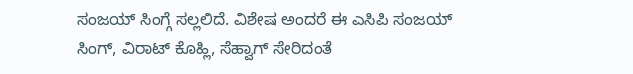ಸಂಜಯ್ ಸಿಂಗ್ಗೆ ಸಲ್ಲಲಿದೆ. ವಿಶೇಷ ಅಂದರೆ ಈ ಎಸಿಪಿ ಸಂಜಯ್ ಸಿಂಗ್, ವಿರಾಟ್ ಕೊಹ್ಲಿ, ಸೆಹ್ವಾಗ್ ಸೇರಿದಂತೆ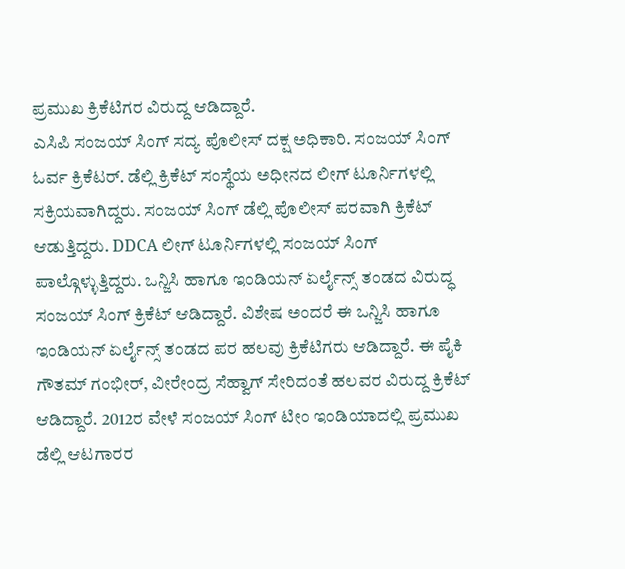ಪ್ರಮುಖ ಕ್ರಿಕೆಟಿಗರ ವಿರುದ್ದ ಆಡಿದ್ದಾರೆ.
ಎಸಿಪಿ ಸಂಜಯ್ ಸಿಂಗ್ ಸದ್ಯ ಪೊಲೀಸ್ ದಕ್ಷ ಅಧಿಕಾರಿ. ಸಂಜಯ್ ಸಿಂಗ್ ಓರ್ವ ಕ್ರಿಕೆಟರ್. ಡೆಲ್ಲಿ ಕ್ರಿಕೆಟ್ ಸಂಸ್ಥೆಯ ಅಧೀನದ ಲೀಗ್ ಟೂರ್ನಿಗಳಲ್ಲಿ ಸಕ್ರಿಯವಾಗಿದ್ದರು. ಸಂಜಯ್ ಸಿಂಗ್ ಡೆಲ್ಲಿ ಪೊಲೀಸ್ ಪರವಾಗಿ ಕ್ರಿಕೆಟ್ ಆಡುತ್ತಿದ್ದರು. DDCA ಲೀಗ್ ಟೂರ್ನಿಗಳಲ್ಲಿ ಸಂಜಯ್ ಸಿಂಗ್ ಪಾಲ್ಗೊಳ್ಳುತ್ತಿದ್ದರು. ಒನ್ಜಿಸಿ ಹಾಗೂ ಇಂಡಿಯನ್ ಏರ್ಲೈನ್ಸ್ ತಂಡದ ವಿರುದ್ಧ ಸಂಜಯ್ ಸಿಂಗ್ ಕ್ರಿಕೆಟ್ ಆಡಿದ್ದಾರೆ. ವಿಶೇಷ ಅಂದರೆ ಈ ಒನ್ಜಿಸಿ ಹಾಗೂ ಇಂಡಿಯನ್ ಏರ್ಲೈನ್ಸ್ ತಂಡದ ಪರ ಹಲವು ಕ್ರಿಕೆಟಿಗರು ಆಡಿದ್ದಾರೆ. ಈ ಪೈಕಿ ಗೌತಮ್ ಗಂಭೀರ್, ವೀರೇಂದ್ರ ಸೆಹ್ವಾಗ್ ಸೇರಿದಂತೆ ಹಲವರ ವಿರುದ್ದ ಕ್ರಿಕೆಟ್ ಆಡಿದ್ದಾರೆ. 2012ರ ವೇಳೆ ಸಂಜಯ್ ಸಿಂಗ್ ಟೀಂ ಇಂಡಿಯಾದಲ್ಲಿ ಪ್ರಮುಖ ಡೆಲ್ಲಿ ಆಟಗಾರರ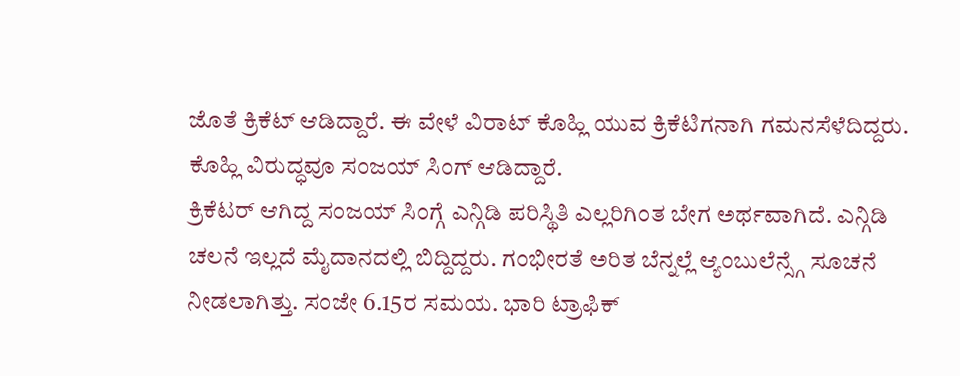ಜೊತೆ ಕ್ರಿಕೆಟ್ ಆಡಿದ್ದಾರೆ. ಈ ವೇಳೆ ವಿರಾಟ್ ಕೊಹ್ಲಿ ಯುವ ಕ್ರಿಕೆಟಿಗನಾಗಿ ಗಮನಸೆಳೆದಿದ್ದರು. ಕೊಹ್ಲಿ ವಿರುದ್ಧವೂ ಸಂಜಯ್ ಸಿಂಗ್ ಆಡಿದ್ದಾರೆ.
ಕ್ರಿಕೆಟರ್ ಆಗಿದ್ದ ಸಂಜಯ್ ಸಿಂಗ್ಗೆ ಎನ್ಗಿಡಿ ಪರಿಸ್ಥಿತಿ ಎಲ್ಲರಿಗಿಂತ ಬೇಗ ಅರ್ಥವಾಗಿದೆ. ಎನ್ಗಿಡಿ ಚಲನೆ ಇಲ್ಲದೆ ಮೈದಾನದಲ್ಲಿ ಬಿದ್ದಿದ್ದರು. ಗಂಭೀರತೆ ಅರಿತ ಬೆನ್ನಲ್ಲೆ ಆ್ಯಂಬುಲೆನ್ಸ್ಗೆ ಸೂಚನೆ ನೀಡಲಾಗಿತ್ತು. ಸಂಜೇ 6.15ರ ಸಮಯ. ಭಾರಿ ಟ್ರಾಫಿಕ್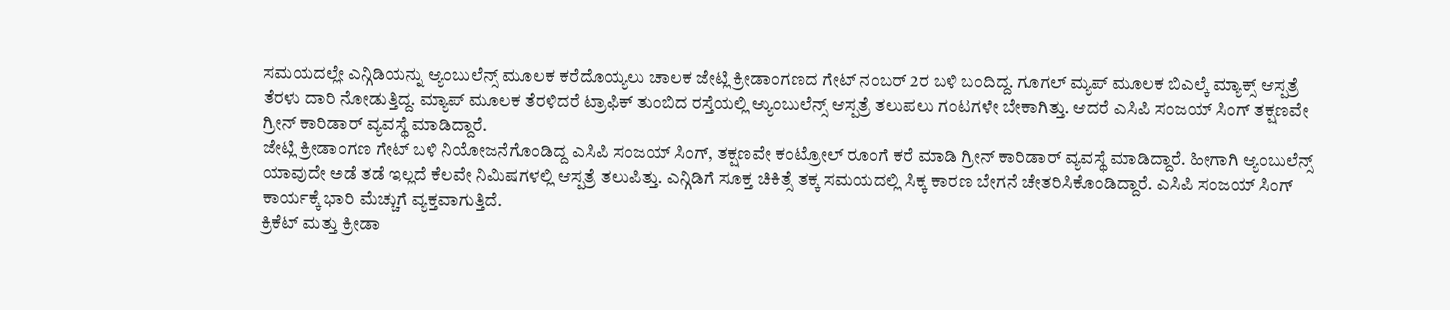ಸಮಯದಲ್ಲೇ ಎನ್ಗಿಡಿಯನ್ನು ಆ್ಯಂಬುಲೆನ್ಸ್ ಮೂಲಕ ಕರೆದೊಯ್ಯಲು ಚಾಲಕ ಜೇಟ್ಲಿ ಕ್ರೀಡಾಂಗಣದ ಗೇಟ್ ನಂಬರ್ 2ರ ಬಳಿ ಬಂದಿದ್ದ. ಗೂಗಲ್ ಮ್ಯಪ್ ಮೂಲಕ ಬಿಎಲ್ಕೆ ಮ್ಯಾಕ್ಸ್ ಆಸ್ಪತ್ರೆ ತೆರಳು ದಾರಿ ನೋಡುತ್ತಿದ್ದ. ಮ್ಯಾಪ್ ಮೂಲಕ ತೆರಳಿದರೆ ಟ್ರಾಫಿಕ್ ತುಂಬಿದ ರಸ್ತೆಯಲ್ಲಿ ಆ್ಯುಂಬುಲೆನ್ಸ್ ಆಸ್ಪತ್ರೆ ತಲುಪಲು ಗಂಟಗಳೇ ಬೇಕಾಗಿತ್ತು. ಆದರೆ ಎಸಿಪಿ ಸಂಜಯ್ ಸಿಂಗ್ ತಕ್ಷಣವೇ ಗ್ರೀನ್ ಕಾರಿಡಾರ್ ವ್ಯವಸ್ಥೆ ಮಾಡಿದ್ದಾರೆ.
ಜೇಟ್ಲಿ ಕ್ರೀಡಾಂಗಣ ಗೇಟ್ ಬಳಿ ನಿಯೋಜನೆಗೊಂಡಿದ್ದ ಎಸಿಪಿ ಸಂಜಯ್ ಸಿಂಗ್, ತಕ್ಷಣವೇ ಕಂಟ್ರೋಲ್ ರೂಂಗೆ ಕರೆ ಮಾಡಿ ಗ್ರೀನ್ ಕಾರಿಡಾರ್ ವ್ಯವಸ್ಥೆ ಮಾಡಿದ್ದಾರೆ. ಹೀಗಾಗಿ ಆ್ಯಂಬುಲೆನ್ಸ್ ಯಾವುದೇ ಅಡೆ ತಡೆ ಇಲ್ಲದೆ ಕೆಲವೇ ನಿಮಿಷಗಳಲ್ಲಿ ಆಸ್ಪತ್ರೆ ತಲುಪಿತ್ತು. ಎನ್ಗಿಡಿಗೆ ಸೂಕ್ತ ಚಿಕಿತ್ಸೆ ತಕ್ಕ ಸಮಯದಲ್ಲಿ ಸಿಕ್ಕ ಕಾರಣ ಬೇಗನೆ ಚೇತರಿಸಿಕೊಂಡಿದ್ದಾರೆ. ಎಸಿಪಿ ಸಂಜಯ್ ಸಿಂಗ್ ಕಾರ್ಯಕ್ಕೆ ಭಾರಿ ಮೆಚ್ಚುಗೆ ವ್ಯಕ್ತವಾಗುತ್ತಿದೆ.
ಕ್ರಿಕೆಟ್ ಮತ್ತು ಕ್ರೀಡಾ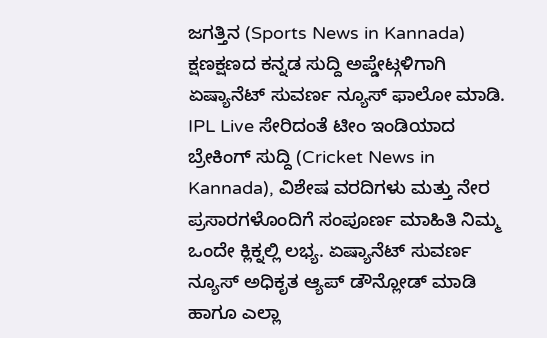ಜಗತ್ತಿನ (Sports News in Kannada) ಕ್ಷಣಕ್ಷಣದ ಕನ್ನಡ ಸುದ್ದಿ ಅಪ್ಡೇಟ್ಗಳಿಗಾಗಿ ಏಷ್ಯಾನೆಟ್ ಸುವರ್ಣ ನ್ಯೂಸ್ ಫಾಲೋ ಮಾಡಿ. IPL Live ಸೇರಿದಂತೆ ಟೀಂ ಇಂಡಿಯಾದ ಬ್ರೇಕಿಂಗ್ ಸುದ್ದಿ (Cricket News in Kannada), ವಿಶೇಷ ವರದಿಗಳು ಮತ್ತು ನೇರ ಪ್ರಸಾರಗಳೊಂದಿಗೆ ಸಂಪೂರ್ಣ ಮಾಹಿತಿ ನಿಮ್ಮ ಒಂದೇ ಕ್ಲಿಕ್ನಲ್ಲಿ ಲಭ್ಯ. ಏಷ್ಯಾನೆಟ್ ಸುವರ್ಣ ನ್ಯೂಸ್ ಅಧಿಕೃತ ಆ್ಯಪ್ ಡೌನ್ಲೋಡ್ ಮಾಡಿ ಹಾಗೂ ಎಲ್ಲಾ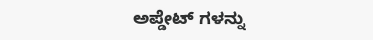ಅಪ್ಡೇಟ್ ಗಳನ್ನು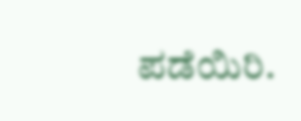ಪಡೆಯಿರಿ.